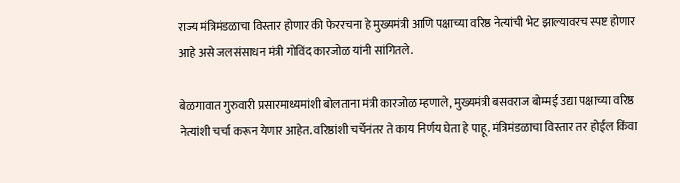राज्य मंत्रिमंडळाचा विस्तार होणार की फेररचना हे मुख्यमंत्री आणि पक्षाच्या वरिष्ठ नेत्यांची भेट झाल्यावरच स्पष्ट होणार आहे असे जलसंसाधन मंत्री गोविंद कारजोळ यांनी सांगितले.

बेळगावात गुरुवारी प्रसारमाध्यमांशी बोलताना मंत्री कारजोळ म्हणाले, मुख्यमंत्री बसवराज बोम्मई उद्या पक्षाच्या वरिष्ठ नेत्यांशी चर्चा करून येणार आहेत. वरिष्ठांशी चर्चेनंतर ते काय निर्णय घेता हे पाहू. मंत्रिमंडळाचा विस्तार तर होईल किंवा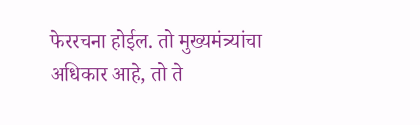फेररचना होईल. तो मुख्यमंत्र्यांचा अधिकार आहे, तो ते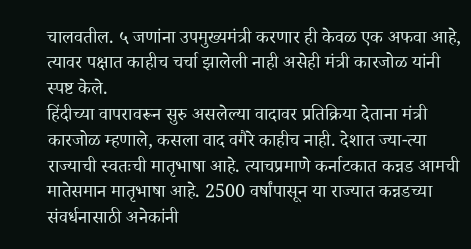चालवतील. ५ जणांना उपमुख्यमंत्री करणार ही केवळ एक अफवा आहे, त्यावर पक्षात काहीच चर्चा झालेली नाही असेही मंत्री कारजोळ यांनी स्पष्ट केले.
हिंदीच्या वापरावरून सुरु असलेल्या वादावर प्रतिक्रिया देताना मंत्री कारजोळ म्हणाले, कसला वाद वगैरे काहीच नाही. देशात ज्या-त्या राज्याची स्वतःची मातृभाषा आहे. त्याचप्रमाणे कर्नाटकात कन्नड आमची मातेसमान मातृभाषा आहे. 2500 वर्षांपासून या राज्यात कन्नडच्या संवर्धनासाठी अनेकांनी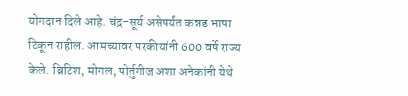योगदान दिले आहे. चंद्र-सूर्य असेपर्यंत कन्नड भाषा टिकून राहील. आमच्यावर परकीयांनी 600 वर्षे राज्य केले. ब्रिटिश, मोगल, पोर्तुगीज अशा अनेकांनी येथे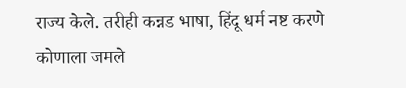राज्य केले. तरीही कन्नड भाषा, हिंदू धर्म नष्ट करणे कोणाला जमले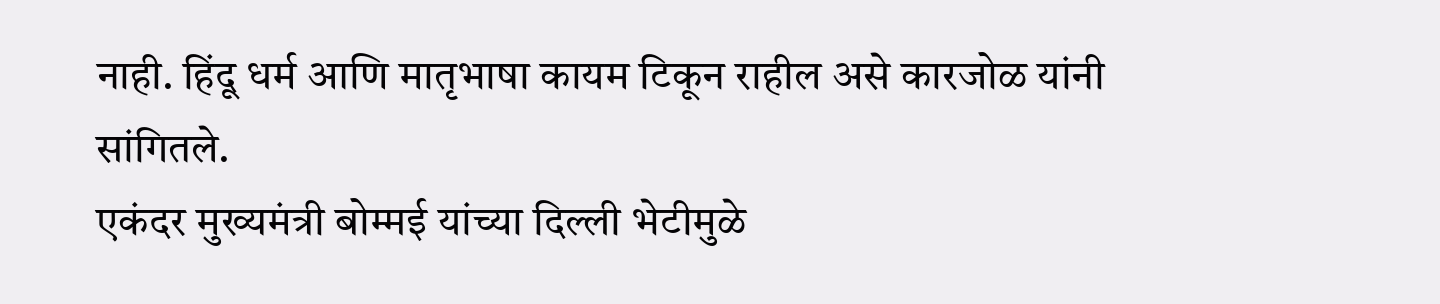नाही. हिंदू धर्म आणि मातृभाषा कायम टिकून राहील असे कारजोळ यांनी सांगितले.
एकंदर मुख्यमंत्री बोम्मई यांच्या दिल्ली भेटीमुळे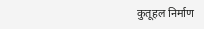कुतूहल निर्माण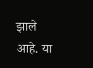झाले आहे. या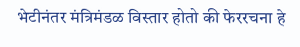भेटीनंतर मंत्रिमंडळ विस्तार होतो की फेररचना हे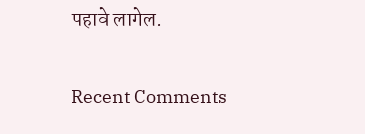पहावे लागेल.


Recent Comments